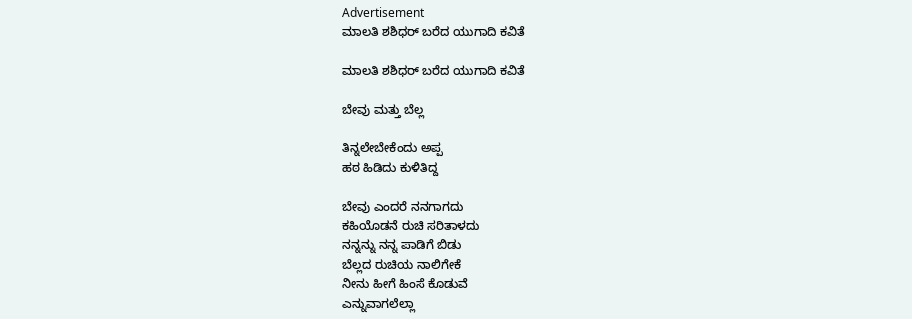Advertisement
ಮಾಲತಿ ಶಶಿಧರ್ ಬರೆದ ಯುಗಾದಿ ಕವಿತೆ

ಮಾಲತಿ ಶಶಿಧರ್ ಬರೆದ ಯುಗಾದಿ ಕವಿತೆ

ಬೇವು ಮತ್ತು ಬೆಲ್ಲ

ತಿನ್ನಲೇಬೇಕೆಂದು ಅಪ್ಪ
ಹಠ ಹಿಡಿದು ಕುಳಿತಿದ್ದ

ಬೇವು ಎಂದರೆ ನನಗಾಗದು
ಕಹಿಯೊಡನೆ ರುಚಿ ಸರಿತಾಳದು
ನನ್ನನ್ನು ನನ್ನ ಪಾಡಿಗೆ ಬಿಡು
ಬೆಲ್ಲದ ರುಚಿಯ ನಾಲಿಗೇಕೆ
ನೀನು ಹೀಗೆ ಹಿಂಸೆ ಕೊಡುವೆ
ಎನ್ನುವಾಗಲೆಲ್ಲಾ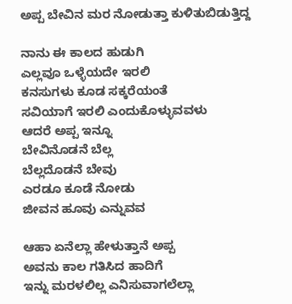ಅಪ್ಪ ಬೇವಿನ ಮರ ನೋಡುತ್ತಾ ಕುಳಿತುಬಿಡುತ್ತಿದ್ದ

ನಾನು ಈ ಕಾಲದ ಹುಡುಗಿ
ಎಲ್ಲವೂ ಒಳ್ಳೆಯದೇ ಇರಲಿ
ಕನಸುಗಳು ಕೂಡ ಸಕ್ಕರೆಯಂತೆ
ಸವಿಯಾಗೆ ಇರಲಿ ಎಂದುಕೊಳ್ಳುವವಳು
ಆದರೆ ಅಪ್ಪ ಇನ್ನೂ
ಬೇವಿನೊಡನೆ ಬೆಲ್ಲ
ಬೆಲ್ಲದೊಡನೆ ಬೇವು
ಎರಡೂ ಕೂಡೆ ನೋಡು
ಜೀವನ ಹೂವು ಎನ್ನುವವ

ಆಹಾ ಏನೆಲ್ಲಾ ಹೇಳುತ್ತಾನೆ ಅಪ್ಪ
ಅವನು ಕಾಲ ಗತಿಸಿದ ಹಾದಿಗೆ
ಇನ್ನು ಮರಳಲಿಲ್ಲ ಎನಿಸುವಾಗಲೆಲ್ಲಾ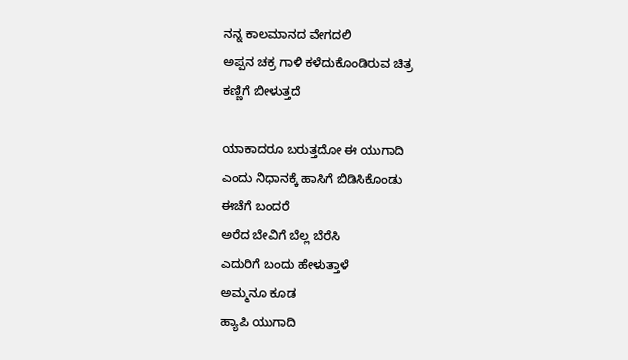ನನ್ನ ಕಾಲಮಾನದ ವೇಗದಲಿ
ಅಪ್ಪನ ಚಕ್ರ ಗಾಳಿ ಕಳೆದುಕೊಂಡಿರುವ ಚಿತ್ರ
ಕಣ್ಣಿಗೆ ಬೀಳುತ್ತದೆ

ಯಾಕಾದರೂ ಬರುತ್ತದೋ ಈ ಯುಗಾದಿ
ಎಂದು ನಿಧಾನಕ್ಕೆ ಹಾಸಿಗೆ ಬಿಡಿಸಿಕೊಂಡು
ಈಚೆಗೆ ಬಂದರೆ
ಅರೆದ ಬೇವಿಗೆ ಬೆಲ್ಲ ಬೆರೆಸಿ
ಎದುರಿಗೆ ಬಂದು ಹೇಳುತ್ತಾಳೆ
ಅಮ್ಮನೂ ಕೂಡ
ಹ್ಯಾಪಿ ಯುಗಾದಿ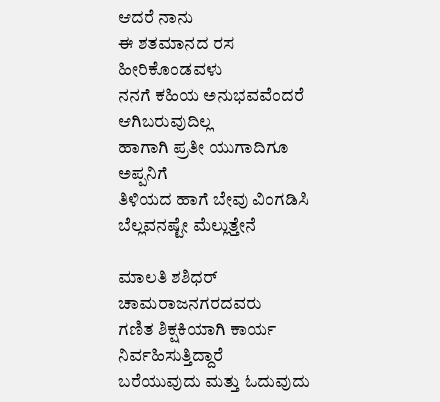ಆದರೆ ನಾನು
ಈ ಶತಮಾನದ ರಸ ಹೀರಿಕೊಂಡವಳು
ನನಗೆ ಕಹಿಯ ಅನುಭವವೆಂದರೆ
ಆಗಿಬರುವುದಿಲ್ಲ
ಹಾಗಾಗಿ ಪ್ರತೀ ಯುಗಾದಿಗೂ ಅಪ್ಪನಿಗೆ
ತಿಳಿಯದ ಹಾಗೆ ಬೇವು ವಿಂಗಡಿಸಿ
ಬೆಲ್ಲವನಷ್ಟೇ ಮೆಲ್ಲುತ್ತೇನೆ

ಮಾಲತಿ ಶಶಿಧರ್ ಚಾಮರಾಜನಗರದವರು
ಗಣಿತ ಶಿಕ್ಷಕಿಯಾಗಿ ಕಾರ್ಯ ನಿರ್ವಹಿಸುತ್ತಿದ್ದಾರೆ
ಬರೆಯುವುದು ಮತ್ತು ಓದುವುದು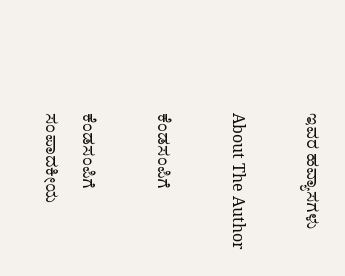ಇವರ ಹವ್ಯಾಸಗಳು

About The Author

ಕೆಂಡಸಂಪಿಗೆ

ಕೆಂಡಸಂಪಿಗೆ ಸಂಪಾದಕೀಯ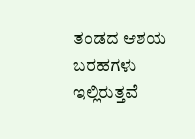ತಂಡದ ಆಶಯ ಬರಹಗಳು ಇಲ್ಲಿರುತ್ತವೆ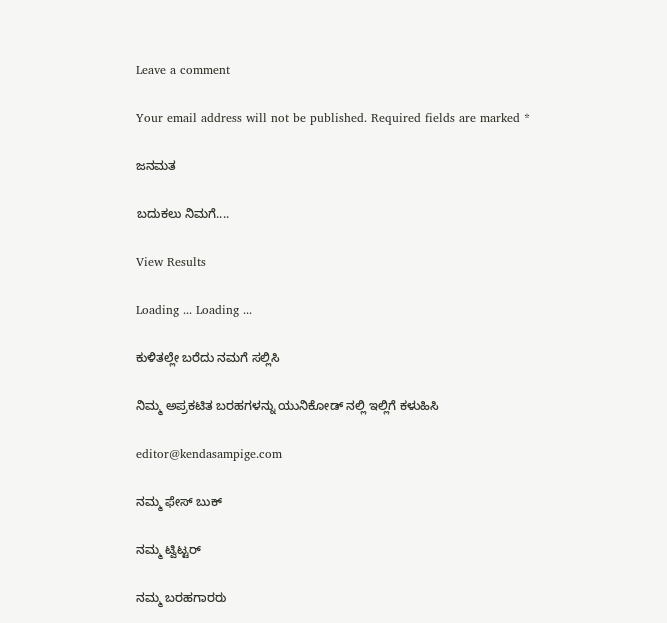Leave a comment

Your email address will not be published. Required fields are marked *

ಜನಮತ

ಬದುಕಲು ನಿಮಗೆ....

View Results

Loading ... Loading ...

ಕುಳಿತಲ್ಲೇ ಬರೆದು ನಮಗೆ ಸಲ್ಲಿಸಿ

ನಿಮ್ಮ ಅಪ್ರಕಟಿತ ಬರಹಗಳನ್ನು ಯುನಿಕೋಡ್ ನಲ್ಲಿ ಇಲ್ಲಿಗೆ ಕಳುಹಿಸಿ

editor@kendasampige.com

ನಮ್ಮ ಫೇಸ್ ಬುಕ್

ನಮ್ಮ ಟ್ವಿಟ್ಟರ್

ನಮ್ಮ ಬರಹಗಾರರು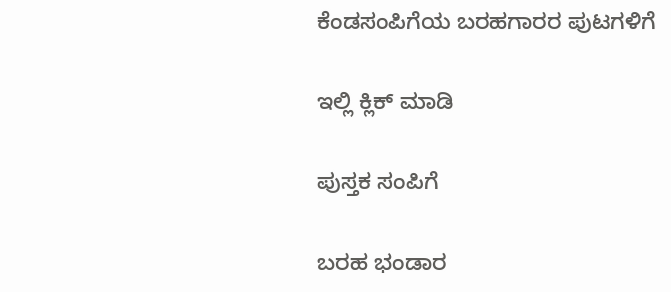ಕೆಂಡಸಂಪಿಗೆಯ ಬರಹಗಾರರ ಪುಟಗಳಿಗೆ

ಇಲ್ಲಿ ಕ್ಲಿಕ್ ಮಾಡಿ

ಪುಸ್ತಕ ಸಂಪಿಗೆ

ಬರಹ ಭಂಡಾರ